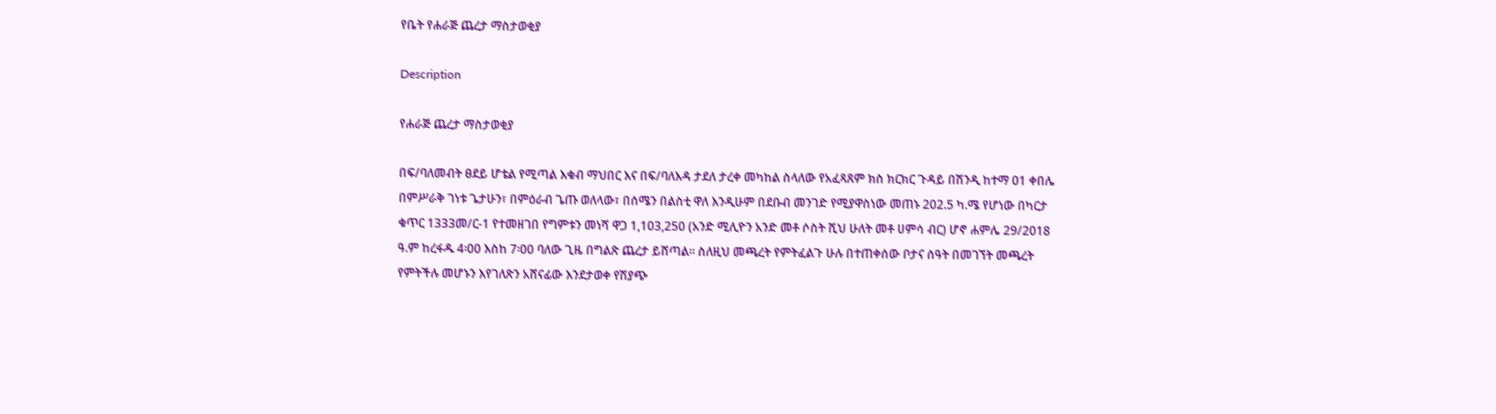የቤት የሐራጅ ጨረታ ማስታወቂያ

Description

የሐራጅ ጨረታ ማስታወቂያ

በፍ/ባለመብት ፀደይ ሆቴል የሚጣል እቁብ ማህበር እና በፍ/ባለእዳ ታደለ ታረቀ መካከል ስላለው የአፈጻጸም ክስ ክርክር ጉዳይ በሽንዲ ከተማ 01 ቀበሌ በምሥራቅ ገነቱ ጌታሁን፣ በምዕራብ ጌጡ ወለላው፣ በሰሜን በልስቲ ዋለ እንዲሁም በደቡብ መንገድ የሚያዋስነው መጠኑ 202.5 ካ.ሜ የሆነው በካርታ ቁጥር 1333መ/ር-1 የተመዘገበ የግምቱን መነሻ ዋጋ 1,103,250 (አንድ ሚሊዮን አንድ መቶ ሶስት ሺህ ሁለት መቶ ሀምሳ ብር) ሆኖ ሐምሌ 29/2018 ዓ.ም ከረፋዱ 4፡00 እስከ 7፡00 ባለው ጊዜ በግልጽ ጨረታ ይሸጣል፡፡ ስለዚህ መጫረት የምትፈልጉ ሁሉ በተጠቀሰው ቦታና ሰዓት በመገኘት መጫረት የምትችሉ መሆኑን እየገለጽን አሸናፊው እንደታወቀ የሽያጭ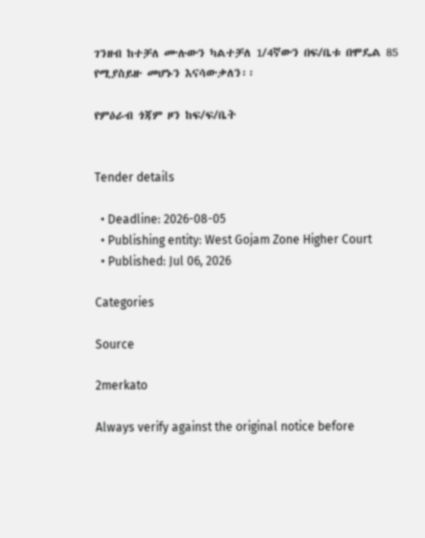ገንዘብ ከተቻለ ሙሉውን ካልተቻለ 1/4ኛውን በፍ/ቤቱ በሞዴል 85 የሚያስይዙ መሆኑን እናሳውቃለን፡፡

የምዕራብ ጎጃም ዞን ከፍ/ፍ/ቤት


Tender details

  • Deadline: 2026-08-05
  • Publishing entity: West Gojam Zone Higher Court
  • Published: Jul 06, 2026

Categories

Source

2merkato

Always verify against the original notice before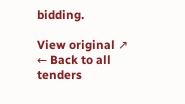bidding.

View original ↗
← Back to all tenders